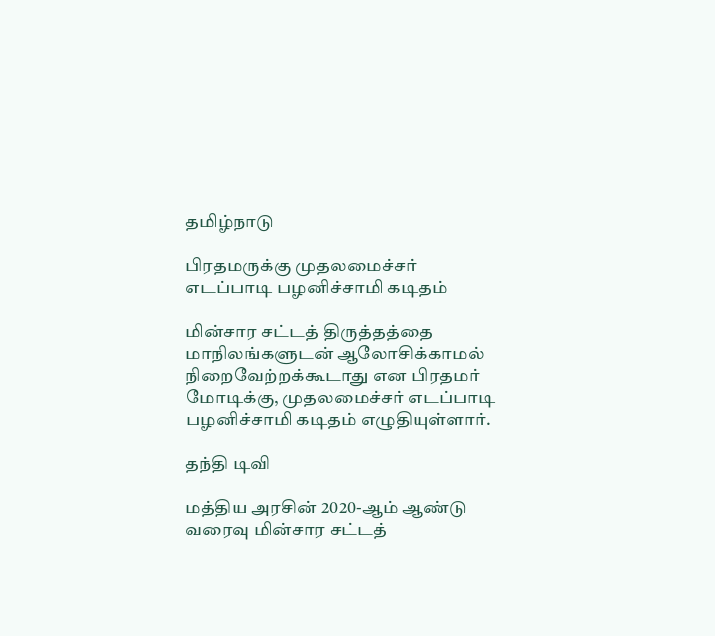தமிழ்நாடு

பிரதமருக்கு முதலமைச்சர் எடப்பாடி பழனிச்சாமி கடிதம்

மின்சார சட்டத் திருத்தத்தை மாநிலங்களுடன் ஆலோசிக்காமல் நிறைவேற்றக்கூடாது என பிரதமர் மோடிக்கு, முதலமைச்சர் எடப்பாடி பழனிச்சாமி கடிதம் எழுதியுள்ளார்.

தந்தி டிவி

மத்திய அரசின் 2020-ஆம் ஆண்டு வரைவு மின்சார சட்டத்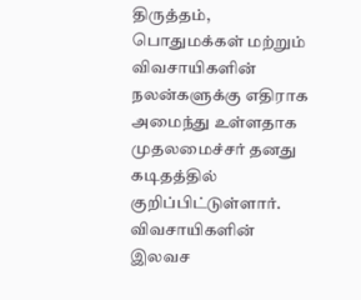திருத்தம், பொதுமக்கள் மற்றும் விவசாயிகளின் நலன்களுக்கு எதிராக அமைந்து உள்ளதாக முதலமைச்சர் தனது கடிதத்தில் குறிப்பிட்டுள்ளார். விவசாயிகளின் இலவச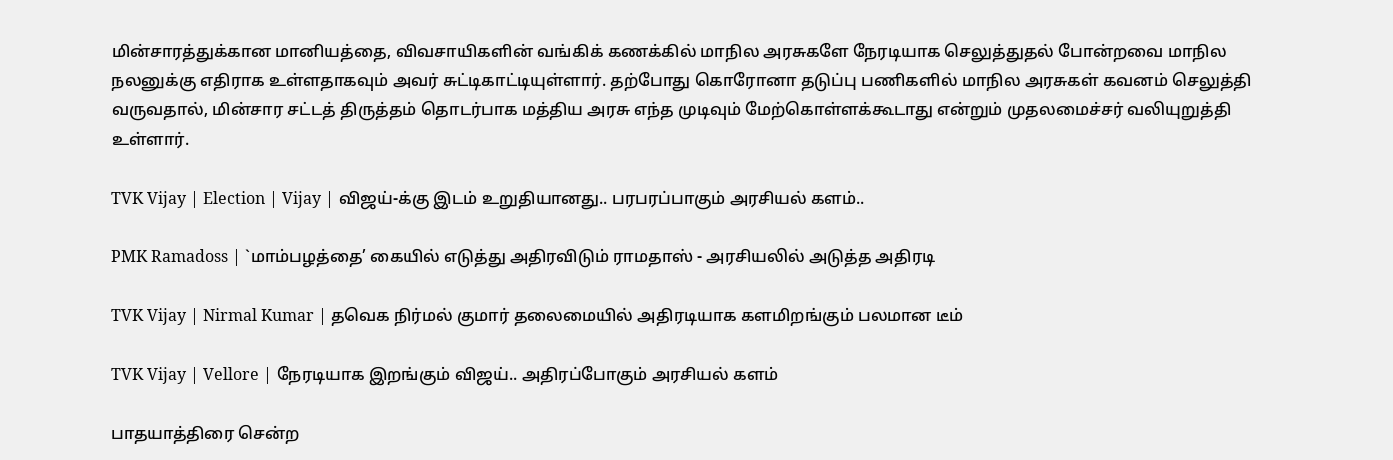மின்சாரத்துக்கான மானியத்தை, விவசாயிகளின் வங்கிக் கணக்கில் மாநில அரசுகளே நேரடியாக செலுத்துதல் போன்றவை மாநில நலனுக்கு எதிராக உள்ளதாகவும் அவர் சுட்டிகாட்டியுள்ளார். தற்போது கொரோனா தடுப்பு பணிகளில் மாநில அரசுகள் கவனம் செலுத்தி வருவதால், மின்சார சட்டத் திருத்தம் தொடர்பாக மத்திய அரசு எந்த முடிவும் மேற்கொள்ளக்கூடாது என்றும் முதலமைச்சர் வலியுறுத்தி உள்ளார்.

TVK Vijay | Election | Vijay | விஜய்-க்கு இடம் உறுதியானது.. பரபரப்பாகும் அரசியல் களம்..

PMK Ramadoss | `மாம்பழத்தை’ கையில் எடுத்து அதிரவிடும் ராமதாஸ் - அரசியலில் அடுத்த அதிரடி

TVK Vijay | Nirmal Kumar | தவெக நிர்மல் குமார் தலைமையில் அதிரடியாக களமிறங்கும் பலமான டீம்

TVK Vijay | Vellore | நேரடியாக இறங்கும் விஜய்.. அதிரப்போகும் அரசியல் களம்

பாதயாத்திரை சென்ற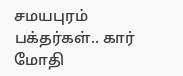சமயபுரம் பக்தர்கள்.. கார் மோதி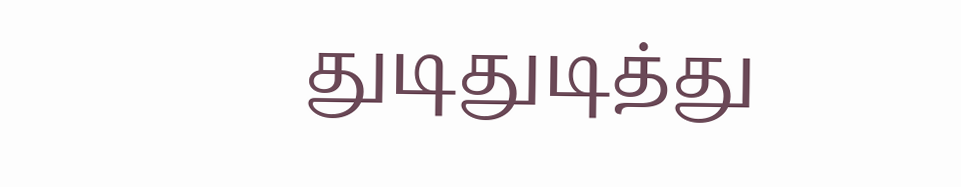துடிதுடித்து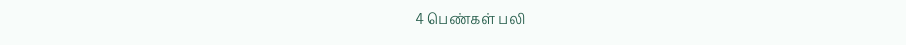4 பெண்கள் பலி